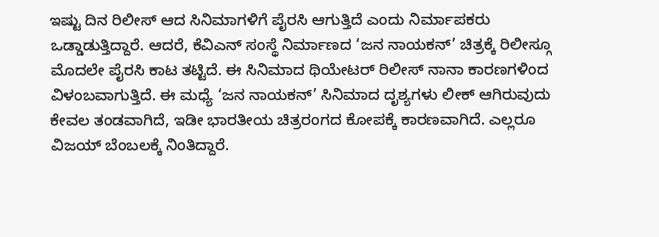ಇಷ್ಟು ದಿನ ರಿಲೀಸ್ ಆದ ಸಿನಿಮಾಗಳಿಗೆ ಪೈರಸಿ ಆಗುತ್ತಿದೆ ಎಂದು ನಿರ್ಮಾಪಕರು ಒಡ್ಡಾಡುತ್ತಿದ್ದಾರೆ. ಆದರೆ, ಕೆವಿಎನ್ ಸಂಸ್ಥೆ ನಿರ್ಮಾಣದ ‘ಜನ ನಾಯಕನ್’ ಚಿತ್ರಕ್ಕೆ ರಿಲೀಸ್ಗೂ ಮೊದಲೇ ಪೈರಸಿ ಕಾಟ ತಟ್ಟಿದೆ. ಈ ಸಿನಿಮಾದ ಥಿಯೇಟರ್ ರಿಲೀಸ್ ನಾನಾ ಕಾರಣಗಳಿಂದ ವಿಳಂಬವಾಗುತ್ತಿದೆ. ಈ ಮಧ್ಯೆ ‘ಜನ ನಾಯಕನ್’ ಸಿನಿಮಾದ ದೃಶ್ಯಗಳು ಲೀಕ್ ಆಗಿರುವುದು ಕೇವಲ ತಂಡವಾಗಿದೆ, ಇಡೀ ಭಾರತೀಯ ಚಿತ್ರರಂಗದ ಕೋಪಕ್ಕೆ ಕಾರಣವಾಗಿದೆ. ಎಲ್ಲರೂ ವಿಜಯ್ ಬೆಂಬಲಕ್ಕೆ ನಿಂತಿದ್ದಾರೆ.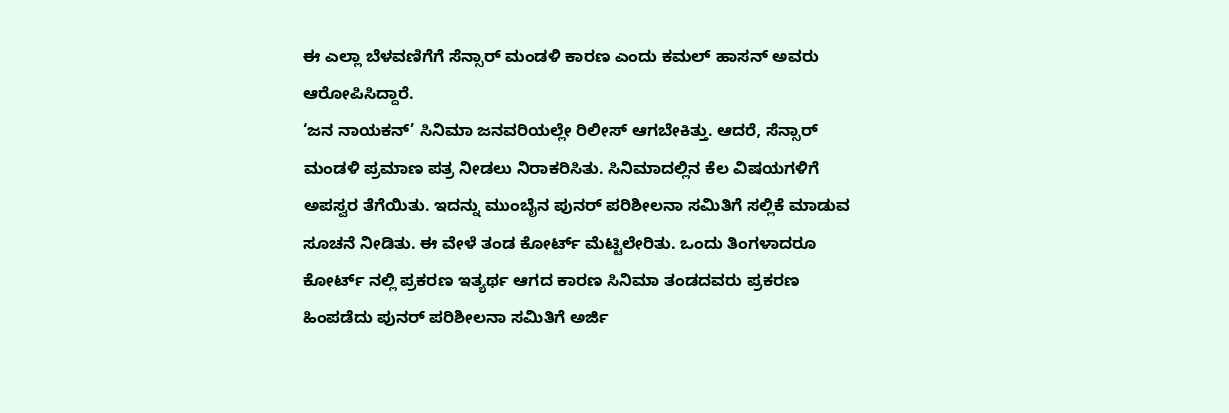ಈ ಎಲ್ಲಾ ಬೆಳವಣಿಗೆಗೆ ಸೆನ್ಸಾರ್ ಮಂಡಳಿ ಕಾರಣ ಎಂದು ಕಮಲ್ ಹಾಸನ್ ಅವರು ಆರೋಪಿಸಿದ್ದಾರೆ.
‘ಜನ ನಾಯಕನ್’ ಸಿನಿಮಾ ಜನವರಿಯಲ್ಲೇ ರಿಲೀಸ್ ಆಗಬೇಕಿತ್ತು. ಆದರೆ, ಸೆನ್ಸಾರ್ ಮಂಡಳಿ ಪ್ರಮಾಣ ಪತ್ರ ನೀಡಲು ನಿರಾಕರಿಸಿತು. ಸಿನಿಮಾದಲ್ಲಿನ ಕೆಲ ವಿಷಯಗಳಿಗೆ ಅಪಸ್ವರ ತೆಗೆಯಿತು. ಇದನ್ನು ಮುಂಬೈನ ಪುನರ್ ಪರಿಶೀಲನಾ ಸಮಿತಿಗೆ ಸಲ್ಲಿಕೆ ಮಾಡುವ ಸೂಚನೆ ನೀಡಿತು. ಈ ವೇಳೆ ತಂಡ ಕೋರ್ಟ್ ಮೆಟ್ಟಿಲೇರಿತು. ಒಂದು ತಿಂಗಳಾದರೂ ಕೋರ್ಟ್ ನಲ್ಲಿ ಪ್ರಕರಣ ಇತ್ಯರ್ಥ ಆಗದ ಕಾರಣ ಸಿನಿಮಾ ತಂಡದವರು ಪ್ರಕರಣ ಹಿಂಪಡೆದು ಪುನರ್ ಪರಿಶೀಲನಾ ಸಮಿತಿಗೆ ಅರ್ಜಿ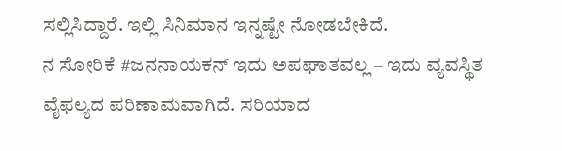ಸಲ್ಲಿಸಿದ್ದಾರೆ. ಇಲ್ಲಿ ಸಿನಿಮಾನ ಇನ್ನಷ್ಟೇ ನೋಡಬೇಕಿದೆ.
ನ ಸೋರಿಕೆ #ಜನನಾಯಕನ್ ಇದು ಅಪಘಾತವಲ್ಲ – ಇದು ವ್ಯವಸ್ಥಿತ ವೈಫಲ್ಯದ ಪರಿಣಾಮವಾಗಿದೆ. ಸರಿಯಾದ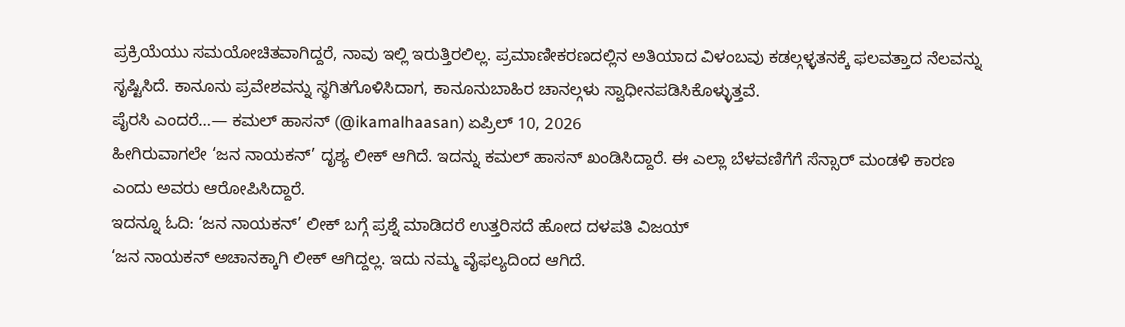ಪ್ರಕ್ರಿಯೆಯು ಸಮಯೋಚಿತವಾಗಿದ್ದರೆ, ನಾವು ಇಲ್ಲಿ ಇರುತ್ತಿರಲಿಲ್ಲ. ಪ್ರಮಾಣೀಕರಣದಲ್ಲಿನ ಅತಿಯಾದ ವಿಳಂಬವು ಕಡಲ್ಗಳ್ಳತನಕ್ಕೆ ಫಲವತ್ತಾದ ನೆಲವನ್ನು ಸೃಷ್ಟಿಸಿದೆ. ಕಾನೂನು ಪ್ರವೇಶವನ್ನು ಸ್ಥಗಿತಗೊಳಿಸಿದಾಗ, ಕಾನೂನುಬಾಹಿರ ಚಾನಲ್ಗಳು ಸ್ವಾಧೀನಪಡಿಸಿಕೊಳ್ಳುತ್ತವೆ.
ಪೈರಸಿ ಎಂದರೆ…— ಕಮಲ್ ಹಾಸನ್ (@ikamalhaasan) ಏಪ್ರಿಲ್ 10, 2026
ಹೀಗಿರುವಾಗಲೇ ‘ಜನ ನಾಯಕನ್’ ದೃಶ್ಯ ಲೀಕ್ ಆಗಿದೆ. ಇದನ್ನು ಕಮಲ್ ಹಾಸನ್ ಖಂಡಿಸಿದ್ದಾರೆ. ಈ ಎಲ್ಲಾ ಬೆಳವಣಿಗೆಗೆ ಸೆನ್ಸಾರ್ ಮಂಡಳಿ ಕಾರಣ ಎಂದು ಅವರು ಆರೋಪಿಸಿದ್ದಾರೆ.
ಇದನ್ನೂ ಓದಿ: ‘ಜನ ನಾಯಕನ್’ ಲೀಕ್ ಬಗ್ಗೆ ಪ್ರಶ್ನೆ ಮಾಡಿದರೆ ಉತ್ತರಿಸದೆ ಹೋದ ದಳಪತಿ ವಿಜಯ್
‘ಜನ ನಾಯಕನ್ ಅಚಾನಕ್ಕಾಗಿ ಲೀಕ್ ಆಗಿದ್ದಲ್ಲ. ಇದು ನಮ್ಮ ವೈಫಲ್ಯದಿಂದ ಆಗಿದೆ.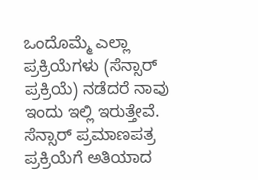ಒಂದೊಮ್ಮೆ ಎಲ್ಲಾ ಪ್ರಕ್ರಿಯೆಗಳು (ಸೆನ್ಸಾರ್ ಪ್ರಕ್ರಿಯೆ) ನಡೆದರೆ ನಾವು ಇಂದು ಇಲ್ಲಿ ಇರುತ್ತೇವೆ. ಸೆನ್ಸಾರ್ ಪ್ರಮಾಣಪತ್ರ ಪ್ರಕ್ರಿಯೆಗೆ ಅತಿಯಾದ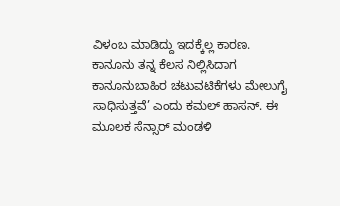ವಿಳಂಬ ಮಾಡಿದ್ದು ಇದಕ್ಕೆಲ್ಲ ಕಾರಣ. ಕಾನೂನು ತನ್ನ ಕೆಲಸ ನಿಲ್ಲಿಸಿದಾಗ ಕಾನೂನುಬಾಹಿರ ಚಟುವಟಿಕೆಗಳು ಮೇಲುಗೈ ಸಾಧಿಸುತ್ತವೆ’ ಎಂದು ಕಮಲ್ ಹಾಸನ್. ಈ ಮೂಲಕ ಸೆನ್ಸಾರ್ ಮಂಡಳಿ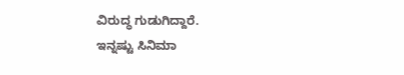ವಿರುದ್ಧ ಗುಡುಗಿದ್ದಾರೆ.
ಇನ್ನಷ್ಟು ಸಿನಿಮಾ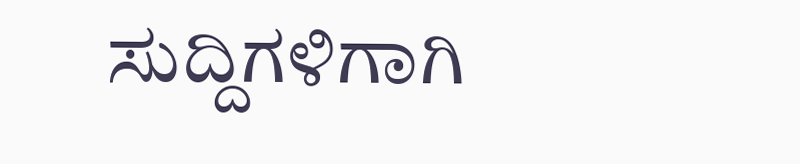ಸುದ್ದಿಗಳಿಗಾಗಿ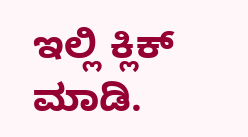ಇಲ್ಲಿ ಕ್ಲಿಕ್ ಮಾಡಿ.